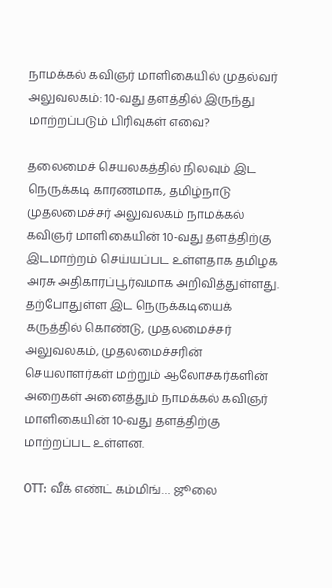நாமக்கல் கவிஞர் மாளிகையில் முதல்வர் அலுவலகம்: 10-வது தளத்தில் இருந்து மாற்றப்படும் பிரிவுகள் எவை?

தலைமைச் செயலகத்தில் நிலவும் இட நெருக்கடி காரணமாக, தமிழ்நாடு முதலமைச்சர் அலுவலகம் நாமக்கல் கவிஞர் மாளிகையின் 10-வது தளத்திற்கு இடமாற்றம் செய்யப்பட உள்ளதாக தமிழக அரசு அதிகாரப்பூர்வமாக அறிவித்துள்ளது. தற்போதுள்ள இட நெருக்கடியைக் கருத்தில் கொண்டு, முதலமைச்சர் அலுவலகம், முதலமைச்சரின் செயலாளர்கள் மற்றும் ஆலோசகர்களின் அறைகள் அனைத்தும் நாமக்கல் கவிஞர் மாளிகையின் 10-வது தளத்திற்கு மாற்றப்பட உள்ளன.

OTT: வீக் எண்ட் கம்மிங்… ஜூலை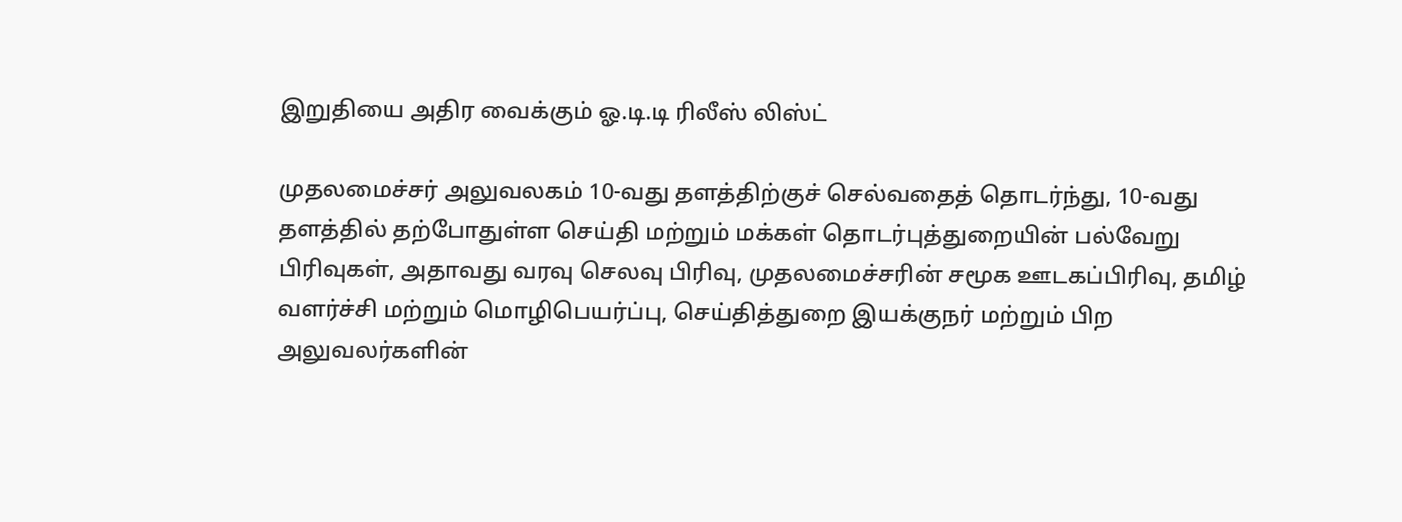இறுதியை அதிர வைக்கும் ஓ.டி.டி ரிலீஸ் லிஸ்ட்

முதலமைச்சர் அலுவலகம் 10-வது தளத்திற்குச் செல்வதைத் தொடர்ந்து, 10-வது தளத்தில் தற்போதுள்ள செய்தி மற்றும் மக்கள் தொடர்புத்துறையின் பல்வேறு பிரிவுகள், அதாவது வரவு செலவு பிரிவு, முதலமைச்சரின் சமூக ஊடகப்பிரிவு, தமிழ் வளர்ச்சி மற்றும் மொழிபெயர்ப்பு, செய்தித்துறை இயக்குநர் மற்றும் பிற அலுவலர்களின்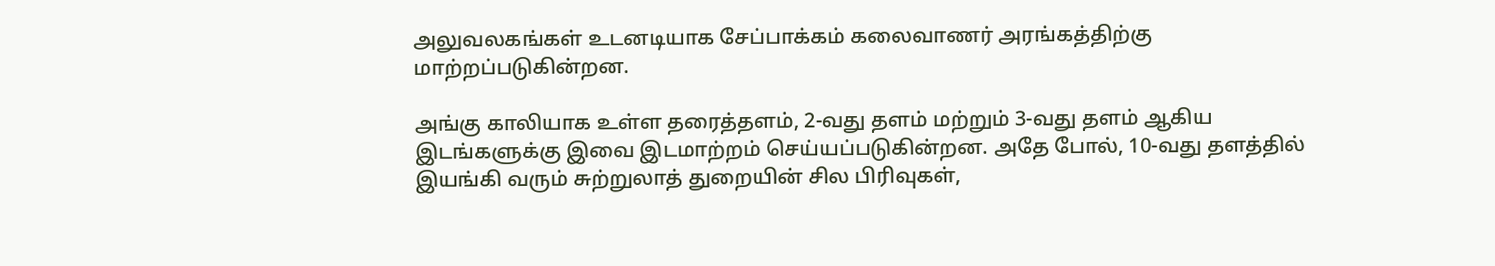அலுவலகங்கள் உடனடியாக சேப்பாக்கம் கலைவாணர் அரங்கத்திற்கு மாற்றப்படுகின்றன.

அங்கு காலியாக உள்ள தரைத்தளம், 2-வது தளம் மற்றும் 3-வது தளம் ஆகிய இடங்களுக்கு இவை இடமாற்றம் செய்யப்படுகின்றன. அதே போல், 10-வது தளத்தில் இயங்கி வரும் சுற்றுலாத் துறையின் சில பிரிவுகள்,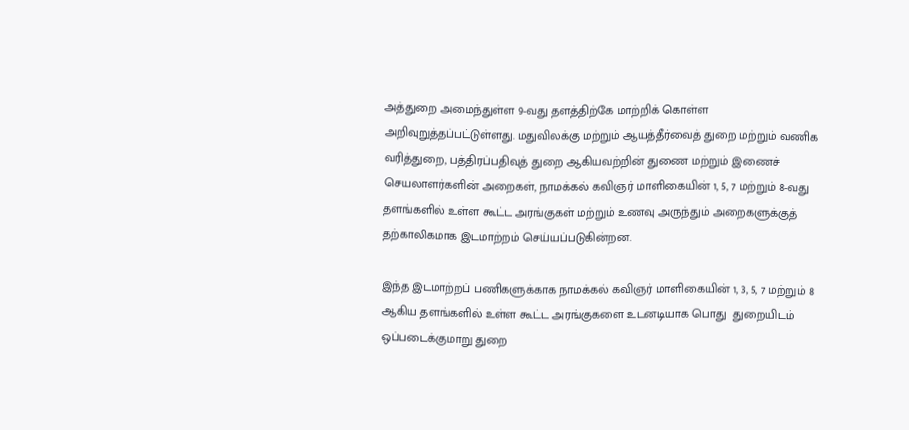அத்துறை அமைந்துள்ள 9-வது தளத்திற்கே மாற்றிக் கொள்ள அறிவுறுத்தப்பட்டுள்ளது. மதுவிலக்கு மற்றும் ஆயத்தீர்வைத் துறை மற்றும் வணிக வரித்துறை, பத்திரப்பதிவுத் துறை ஆகியவற்றின் துணை மற்றும் இணைச் செயலாளர்களின் அறைகள், நாமக்கல் கவிஞர் மாளிகையின் 1, 5, 7 மற்றும் 8-வது தளங்களில் உள்ள கூட்ட அரங்குகள் மற்றும் உணவு அருந்தும் அறைகளுக்குத் தற்காலிகமாக இடமாற்றம் செய்யப்படுகின்றன.

இந்த இடமாற்றப் பணிகளுக்காக நாமக்கல் கவிஞர் மாளிகையின் 1, 3, 5, 7 மற்றும் 8 ஆகிய தளங்களில் உள்ள கூட்ட அரங்குகளை உடனடியாக பொது  துறையிடம் ஒப்படைக்குமாறு துறை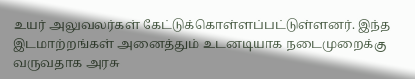உயர் அலுவலர்கள் கேட்டுக்கொள்ளப்பட்டுள்ளனர். இந்த இடமாற்றங்கள் அனைத்தும் உடனடியாக நடைமுறைக்கு வருவதாக அரசு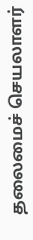தலைமைச் செயலாளர்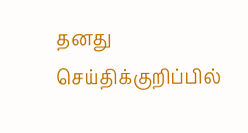தனது செய்திக்குறிப்பில்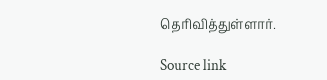தெரிவித்துள்ளார்.

Source link